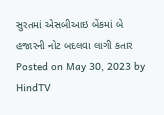સુરતમાં એસબીઆઇ બેંકમાં બે હજારની નોટ બદલવા લાગી કતાર Posted on May 30, 2023 by HindTV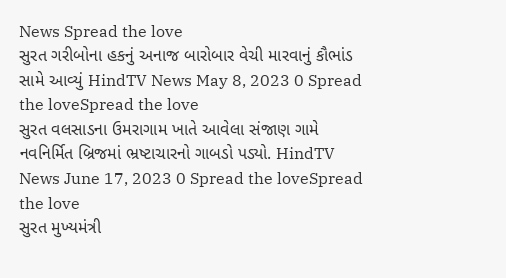News Spread the love
સુરત ગરીબોના હકનું અનાજ બારોબાર વેચી મારવાનું કૌભાંડ સામે આવ્યું HindTV News May 8, 2023 0 Spread the loveSpread the love
સુરત વલસાડના ઉમરાગામ ખાતે આવેલા સંજાણ ગામે નવનિર્મિત બ્રિજમાં ભ્રષ્ટાચારનો ગાબડો પડ્યો. HindTV News June 17, 2023 0 Spread the loveSpread the love
સુરત મુખ્યમંત્રી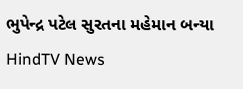ભુપેન્દ્ર પટેલ સુરતના મહેમાન બન્યા HindTV News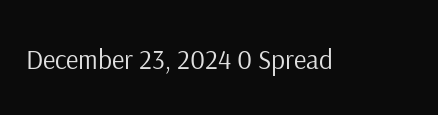December 23, 2024 0 Spread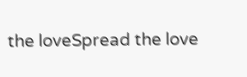the loveSpread the love